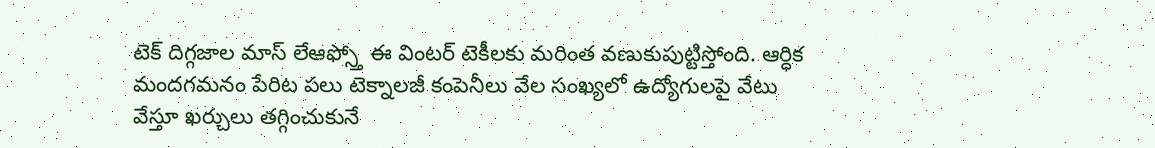టెక్ దిగ్గజాల మాస్ లేఆఫ్స్తో ఈ వింటర్ టెకీలకు మరింత వణుకుపుట్టిస్తోంది. ఆర్ధిక మందగమనం పేరిట పలు టెక్నాలజీ కంపెనీలు వేల సంఖ్యలో ఉద్యోగులపై వేటు వేస్తూ ఖర్చులు తగ్గించుకునే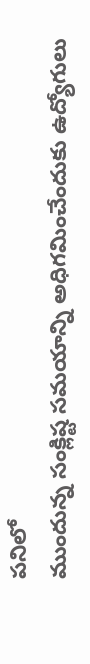పనిలో
ముందున్న సంక్లిష్ట సమయాన్ని అధిగమించేందుకు ఉద్యోగులు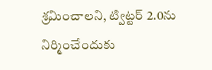శ్రమించాలని, ట్విట్టర్ 2.0ను నిర్మించేందుకు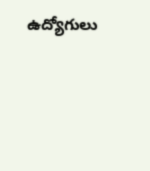ఉద్యోగులు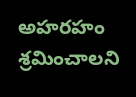అహరహం శ్రమించాలని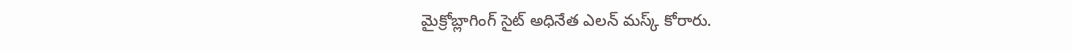మైక్రోబ్లాగింగ్ సైట్ అధినేత ఎలన్ మస్క్ కోరారు.